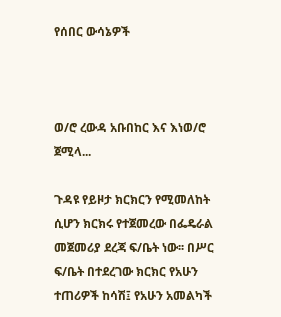የሰበር ውሳኔዎች



ወ/ሮ ረውዳ አቡበከር እና እነወ/ሮ ጀሚላ...

ጉዳዩ የይዞታ ክርክርን የሚመለከት ሲሆን ክርክሩ የተጀመረው በፌዴራል መጀመሪያ ደረጃ ፍ/ቤት ነው፡፡ በሥር ፍ/ቤት በተደረገው ክርክር የአሁን ተጠሪዎች ከሳሽ፤ የአሁን አመልካች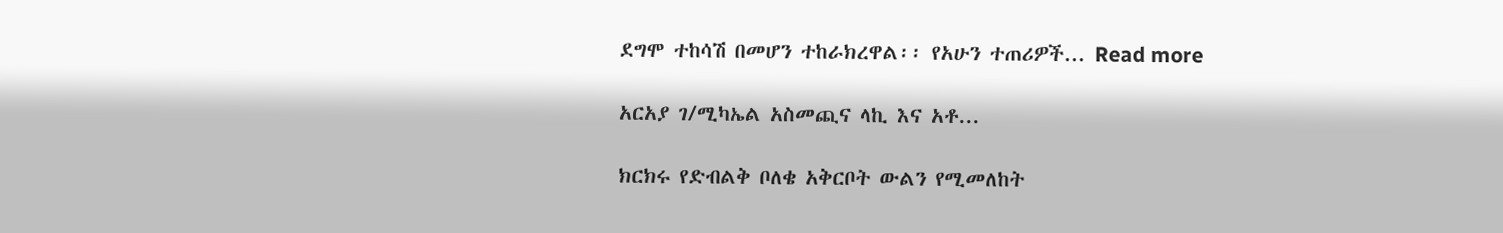ደግሞ ተከሳሽ በመሆን ተከራክረዋል፡፡ የአሁን ተጠሪዎች... Read more

አርአያ ገ/ሚካኤል አስመጪና ላኪ እና አቶ...

ክርክሩ የድብልቅ ቦለቄ አቅርቦት ውልን የሚመለከት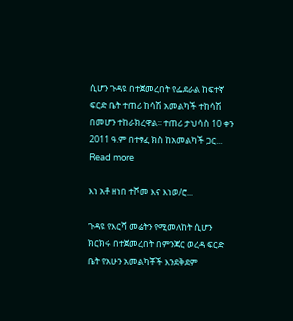ሲሆን ጉዳዩ በተጀመረበት የፌደራል ከፍተኛ ፍርድ ቤት ተጠሪ ከሳሽ አመልካች ተከሳሽ በመሆን ተከራክረዋል፡፡ ተጠሪ ታህሳስ 10 ቀን 2011 ዓ.ም በተፃፈ ክስ ከአመልካች ጋር... Read more

እነ አቶ ዘነበ ተሾመ እና እነወ/ሮ...

ጉዳዩ የእርሻ መሬትን የሚመለከት ሲሆን ክርክሩ በተጀመረበት በምንጃር ወረዳ ፍርድ ቤት የአሁን አመልካቾች እንደቅደም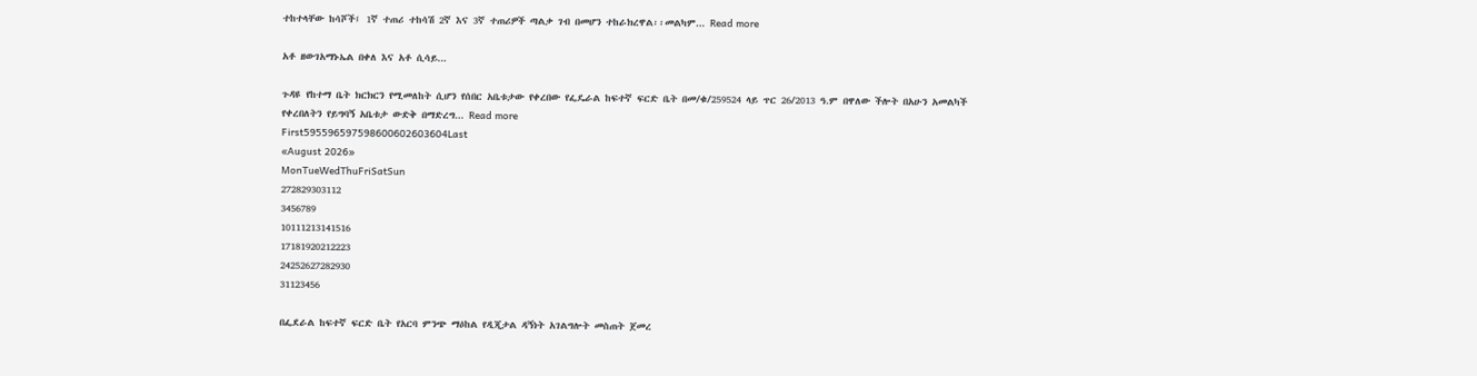ተከተላቸው ከሳሾች፤ 1ኛ ተጠሪ ተከሳሽ 2ኛ እና 3ኛ ተጠሪዎች ጣልቃ ገብ በመሆን ተከራክረዋል፡፡መልካም... Read more

አቶ ዘውገአማኑኤል በቀለ እና አቶ ሲሳይ...

ጉዳዩ የከተማ ቤት ክርክርን የሚመለከት ሲሆን የሰበር አቤቱታው የቀረበው የፌዴራል ከፍተኛ ፍርድ ቤት በመ/ቁ/259524 ላይ ጥር 26/2013 ዓ.ም በዋለው ችሎት በአሁን አመልካች የቀረበለትን የይግባኝ አቤቱታ ውድቅ በማድረግ... Read more
First595596597598600602603604Last
«August 2026»
MonTueWedThuFriSatSun
272829303112
3456789
10111213141516
17181920212223
24252627282930
31123456

በፌደራል ከፍተኛ ፍርድ ቤት የአርባ ምንጭ ማዕከል የዲጂታል ዳኝነት አገልግሎት መስጠት ጀመረ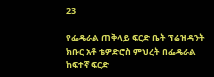23

የፌዴራል ጠቅላይ ፍርድ ቤት ፕሬዝዳንት ክቡር አቶ ቴዎድሮስ ምህረት በፌዴራል ከፍተኛ ፍርድ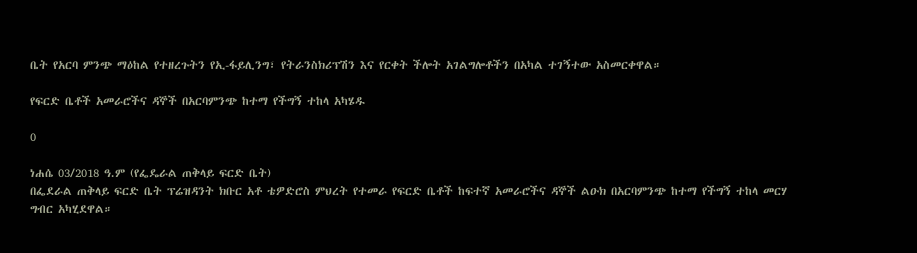ቤት የአርባ ምንጭ ማዕከል የተዘረጉትን የኢ-ፋይሊንግ፣ የትራንስክሪፕሽን እና የርቀት ችሎት አገልግሎቶችን በአካል ተገኝተው አስመርቀዋል።

የፍርድ ቤቶች አመራሮችና ዳኞች በአርባምንጭ ከተማ የችግኝ ተከላ አካሄዱ

0

ነሐሴ 03/2018 ዓ.ም (የፌዴራል ጠቅላይ ፍርድ ቤት)
በፌደራል ጠቅላይ ፍርድ ቤት ፕሬዝዳንት ክቡር አቶ ቴዎድሮስ ምህረት የተመራ የፍርድ ቤቶች ከፍተኛ አመራሮችና ዳኞች ልዑክ በአርባምንጭ ከተማ የችግኝ ተከላ መርሃ ግብር አካሂደዋል።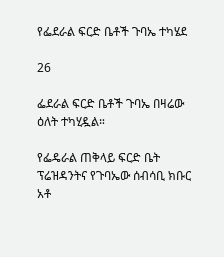የፌደራል ፍርድ ቤቶች ጉባኤ ተካሄደ

26

ፌደራል ፍርድ ቤቶች ጉባኤ በዛሬው ዕለት ተካሂዷል።

የፌዴራል ጠቅላይ ፍርድ ቤት ፕሬዝዳንትና የጉባኤው ሰብሳቢ ክቡር አቶ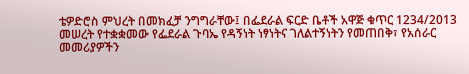ቴዎድሮስ ምህረት በመክፈቻ ንግግራቸው፤ በፌደራል ፍርድ ቤቶች አዋጅ ቁጥር 1234/2013 መሠረት የተቋቋመው የፌደራል ጉባኤ የዳኝነት ነፃነትና ገለልተኝነትን የመጠበቅ፣ የአሰራር መመሪያዎችን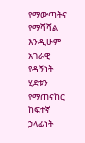የማውጣትና የማሻሻል እንዲሁም አገራዊ የዳኝነት ሂደቱን የማጠናከር ከፍተኛ ኃላፊነት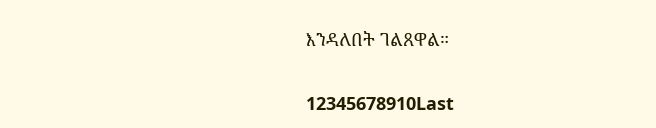እንዳለበት ገልጸዋል።

12345678910Last